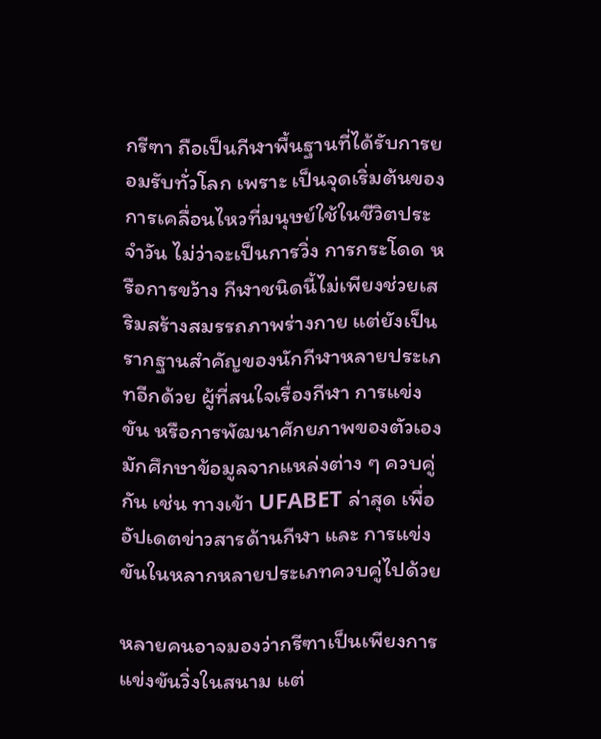กรีฑา ถือเป็นกีฬาพื้นฐานที่ได้รับการยอมรับทั่วโลก เพราะ เป็นจุดเริ่มต้นของการเคลื่อนไหวที่มนุษย์ใช้ในชีวิตประจำวัน ไม่ว่าจะเป็นการวิ่ง การกระโดด หรือการขว้าง กีฬาชนิดนี้ไม่เพียงช่วยเสริมสร้างสมรรถภาพร่างกาย แต่ยังเป็นรากฐานสำคัญของนักกีฬาหลายประเภทอีกด้วย ผู้ที่สนใจเรื่องกีฬา การแข่งขัน หรือการพัฒนาศักยภาพของตัวเอง มักศึกษาข้อมูลจากแหล่งต่าง ๆ ควบคู่กัน เช่น ทางเข้า UFABET ล่าสุด เพื่ออัปเดตข่าวสารด้านกีฬา และ การแข่งขันในหลากหลายประเภทควบคู่ไปด้วย

หลายคนอาจมองว่ากรีฑาเป็นเพียงการแข่งขันวิ่งในสนาม แต่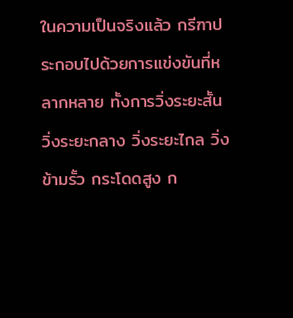ในความเป็นจริงแล้ว กรีฑาประกอบไปด้วยการแข่งขันที่หลากหลาย ทั้งการวิ่งระยะสั้น วิ่งระยะกลาง วิ่งระยะไกล วิ่งข้ามรั้ว กระโดดสูง ก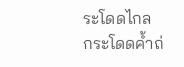ระโดดไกล กระโดดค้ำถ่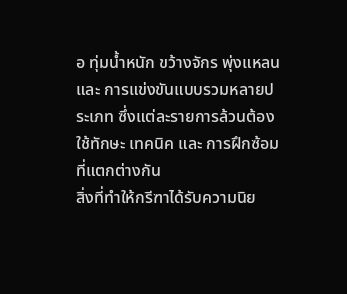อ ทุ่มน้ำหนัก ขว้างจักร พุ่งแหลน และ การแข่งขันแบบรวมหลายประเภท ซึ่งแต่ละรายการล้วนต้องใช้ทักษะ เทคนิค และ การฝึกซ้อมที่แตกต่างกัน
สิ่งที่ทำให้กรีฑาได้รับความนิย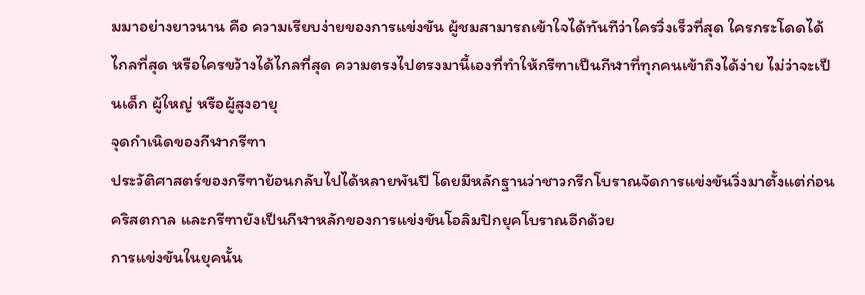มมาอย่างยาวนาน คือ ความเรียบง่ายของการแข่งขัน ผู้ชมสามารถเข้าใจได้ทันทีว่าใครวิ่งเร็วที่สุด ใครกระโดดได้ไกลที่สุด หรือใครขว้างได้ไกลที่สุด ความตรงไปตรงมานี้เองที่ทำให้กรีฑาเป็นกีฬาที่ทุกคนเข้าถึงได้ง่าย ไม่ว่าจะเป็นเด็ก ผู้ใหญ่ หรือผู้สูงอายุ
จุดกำเนิดของกีฬากรีฑา
ประวัติศาสตร์ของกรีฑาย้อนกลับไปได้หลายพันปี โดยมีหลักฐานว่าชาวกรีกโบราณจัดการแข่งขันวิ่งมาตั้งแต่ก่อนคริสตกาล และกรีฑายังเป็นกีฬาหลักของการแข่งขันโอลิมปิกยุคโบราณอีกด้วย
การแข่งขันในยุคนั้น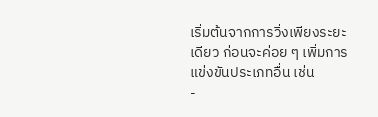เริ่มต้นจากการวิ่งเพียงระยะเดียว ก่อนจะค่อย ๆ เพิ่มการแข่งขันประเภทอื่น เช่น
-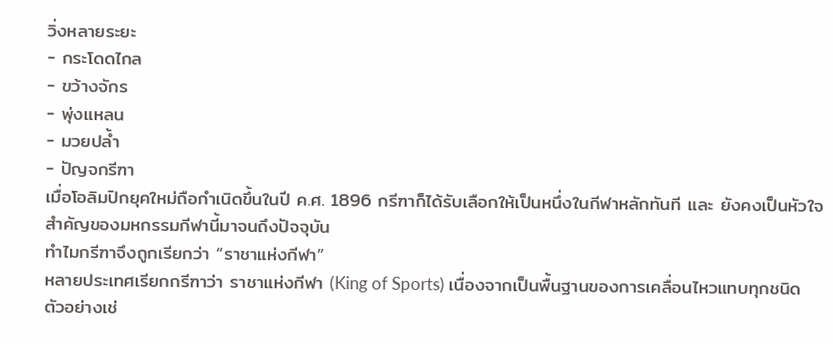วิ่งหลายระยะ
- กระโดดไกล
- ขว้างจักร
- พุ่งแหลน
- มวยปล้ำ
- ปัญจกรีฑา
เมื่อโอลิมปิกยุคใหม่ถือกำเนิดขึ้นในปี ค.ศ. 1896 กรีฑาก็ได้รับเลือกให้เป็นหนึ่งในกีฬาหลักทันที และ ยังคงเป็นหัวใจสำคัญของมหกรรมกีฬานี้มาจนถึงปัจจุบัน
ทำไมกรีฑาจึงถูกเรียกว่า “ราชาแห่งกีฬา”
หลายประเทศเรียกกรีฑาว่า ราชาแห่งกีฬา (King of Sports) เนื่องจากเป็นพื้นฐานของการเคลื่อนไหวแทบทุกชนิด
ตัวอย่างเช่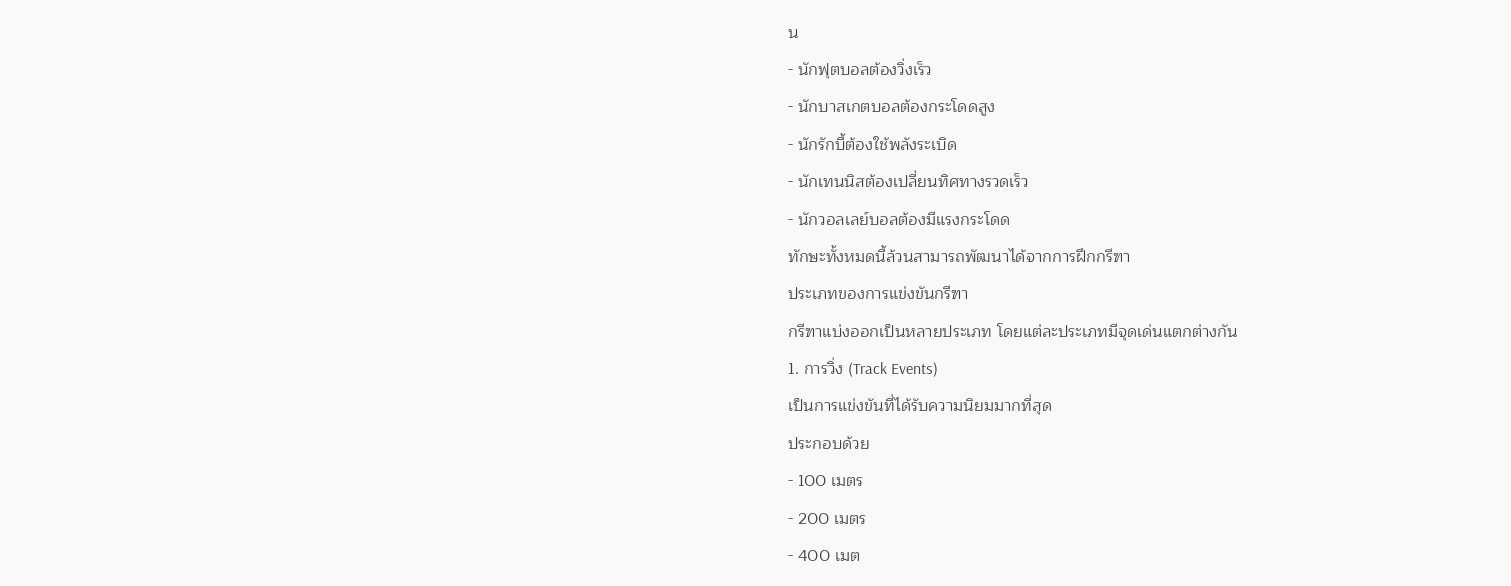น
- นักฟุตบอลต้องวิ่งเร็ว
- นักบาสเกตบอลต้องกระโดดสูง
- นักรักบี้ต้องใช้พลังระเบิด
- นักเทนนิสต้องเปลี่ยนทิศทางรวดเร็ว
- นักวอลเลย์บอลต้องมีแรงกระโดด
ทักษะทั้งหมดนี้ล้วนสามารถพัฒนาได้จากการฝึกกรีฑา
ประเภทของการแข่งขันกรีฑา
กรีฑาแบ่งออกเป็นหลายประเภท โดยแต่ละประเภทมีจุดเด่นแตกต่างกัน
1. การวิ่ง (Track Events)
เป็นการแข่งขันที่ได้รับความนิยมมากที่สุด
ประกอบด้วย
- 100 เมตร
- 200 เมตร
- 400 เมต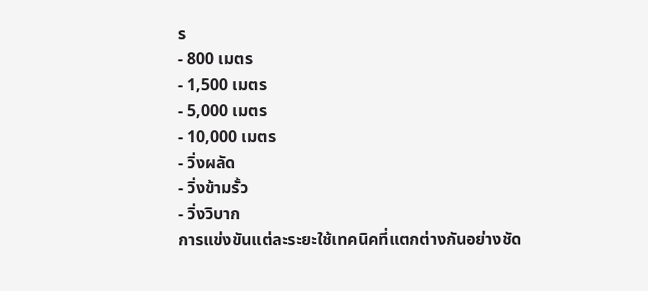ร
- 800 เมตร
- 1,500 เมตร
- 5,000 เมตร
- 10,000 เมตร
- วิ่งผลัด
- วิ่งข้ามรั้ว
- วิ่งวิบาก
การแข่งขันแต่ละระยะใช้เทคนิคที่แตกต่างกันอย่างชัด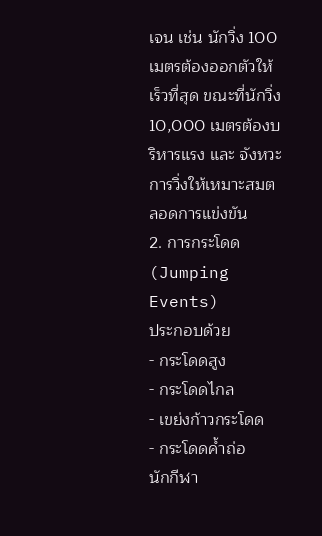เจน เช่น นักวิ่ง 100 เมตรต้องออกตัวให้เร็วที่สุด ขณะที่นักวิ่ง 10,000 เมตรต้องบริหารแรง และ จังหวะการวิ่งให้เหมาะสมตลอดการแข่งขัน
2. การกระโดด (Jumping Events)
ประกอบด้วย
- กระโดดสูง
- กระโดดไกล
- เขย่งก้าวกระโดด
- กระโดดค้ำถ่อ
นักกีฬา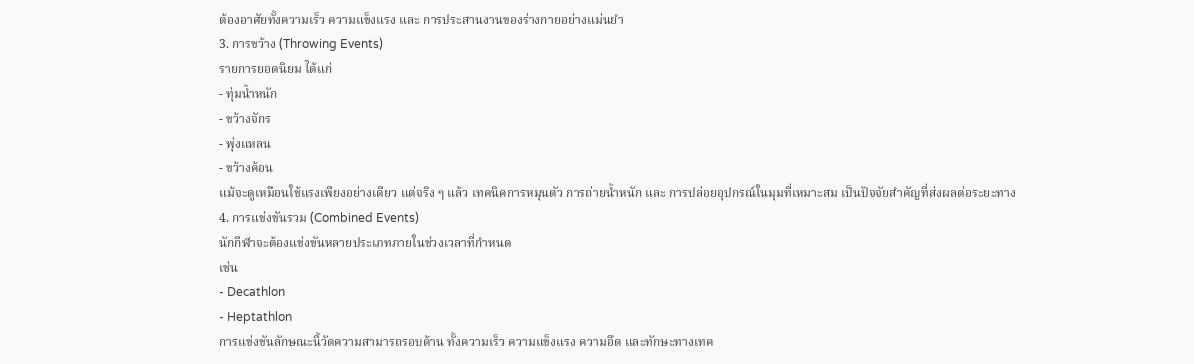ต้องอาศัยทั้งความเร็ว ความแข็งแรง และ การประสานงานของร่างกายอย่างแม่นยำ
3. การขว้าง (Throwing Events)
รายการยอดนิยม ได้แก่
- ทุ่มน้ำหนัก
- ขว้างจักร
- พุ่งแหลน
- ขว้างค้อน
แม้จะดูเหมือนใช้แรงเพียงอย่างเดียว แต่จริง ๆ แล้ว เทคนิคการหมุนตัว การถ่ายน้ำหนัก และ การปล่อยอุปกรณ์ในมุมที่เหมาะสม เป็นปัจจัยสำคัญที่ส่งผลต่อระยะทาง
4. การแข่งขันรวม (Combined Events)
นักกีฬาจะต้องแข่งขันหลายประเภทภายในช่วงเวลาที่กำหนด
เช่น
- Decathlon
- Heptathlon
การแข่งขันลักษณะนี้วัดความสามารถรอบด้าน ทั้งความเร็ว ความแข็งแรง ความอึด และทักษะทางเทค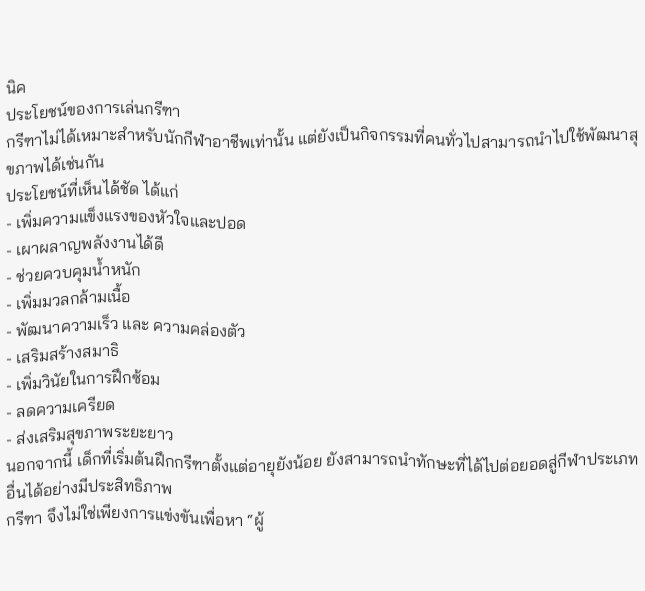นิค
ประโยชน์ของการเล่นกรีฑา
กรีฑาไม่ได้เหมาะสำหรับนักกีฬาอาชีพเท่านั้น แต่ยังเป็นกิจกรรมที่คนทั่วไปสามารถนำไปใช้พัฒนาสุขภาพได้เช่นกัน
ประโยชน์ที่เห็นได้ชัด ได้แก่
- เพิ่มความแข็งแรงของหัวใจและปอด
- เผาผลาญพลังงานได้ดี
- ช่วยควบคุมน้ำหนัก
- เพิ่มมวลกล้ามเนื้อ
- พัฒนาความเร็ว และ ความคล่องตัว
- เสริมสร้างสมาธิ
- เพิ่มวินัยในการฝึกซ้อม
- ลดความเครียด
- ส่งเสริมสุขภาพระยะยาว
นอกจากนี้ เด็กที่เริ่มต้นฝึกกรีฑาตั้งแต่อายุยังน้อย ยังสามารถนำทักษะที่ได้ไปต่อยอดสู่กีฬาประเภทอื่นได้อย่างมีประสิทธิภาพ
กรีฑา จึงไม่ใช่เพียงการแข่งขันเพื่อหา “ผู้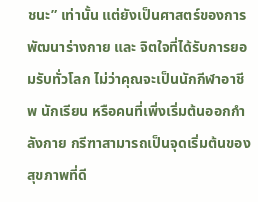ชนะ” เท่านั้น แต่ยังเป็นศาสตร์ของการพัฒนาร่างกาย และ จิตใจที่ได้รับการยอมรับทั่วโลก ไม่ว่าคุณจะเป็นนักกีฬาอาชีพ นักเรียน หรือคนที่เพิ่งเริ่มต้นออกกำลังกาย กรีฑาสามารถเป็นจุดเริ่มต้นของสุขภาพที่ดี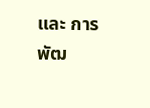และ การพัฒ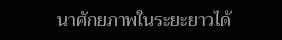นาศักยภาพในระยะยาวได้